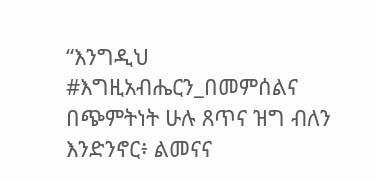“እንግዲህ #እግዚአብሔርን_በመምሰልና በጭምትነት ሁሉ ጸጥና ዝግ ብለን እንድንኖር፥ ልመናና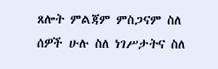ጸሎት ምልጃም ምስጋናም ስለ ሰዎች ሁሉ ስለ ነገሥታትና ስለ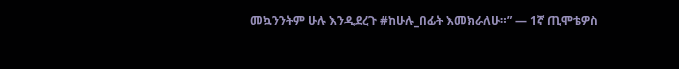መኳንንትም ሁሉ እንዲደረጉ #ከሁሉ_በፊት እመክራለሁ።” — 1ኛ ጢሞቴዎስ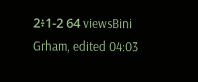2፥1-2 64 viewsBini Grham, edited 04:03